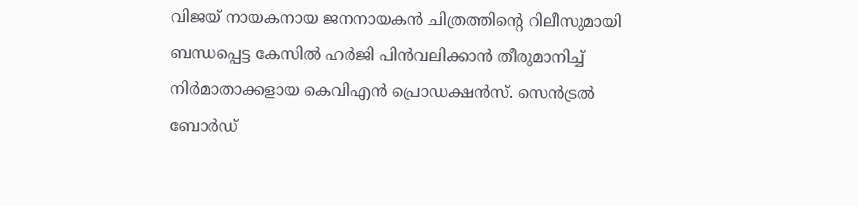വിജയ് നായകനായ ജനനായകൻ ചിത്രത്തിന്റെ റിലീസുമായി ബന്ധപ്പെട്ട കേസിൽ ഹർജി പിൻവലിക്കാൻ തീരുമാനിച്ച് നിർമാതാക്കളായ കെവിഎൻ പ്രൊഡക്ഷൻസ്. സെൻട്രൽ ബോർഡ്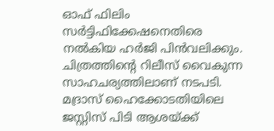ഓഫ് ഫിലിം സർട്ടിഫിക്കേഷനെതിരെ നൽകിയ ഹർജി പിൻവലിക്കും. ചിത്രത്തിന്റെ റിലീസ് വൈകുന്ന സാഹചര്യത്തിലാണ് നടപടി. മദ്രാസ് ഹൈക്കോടതിയിലെ ജസ്റ്റിസ് പിടി ആശയ്ക്ക്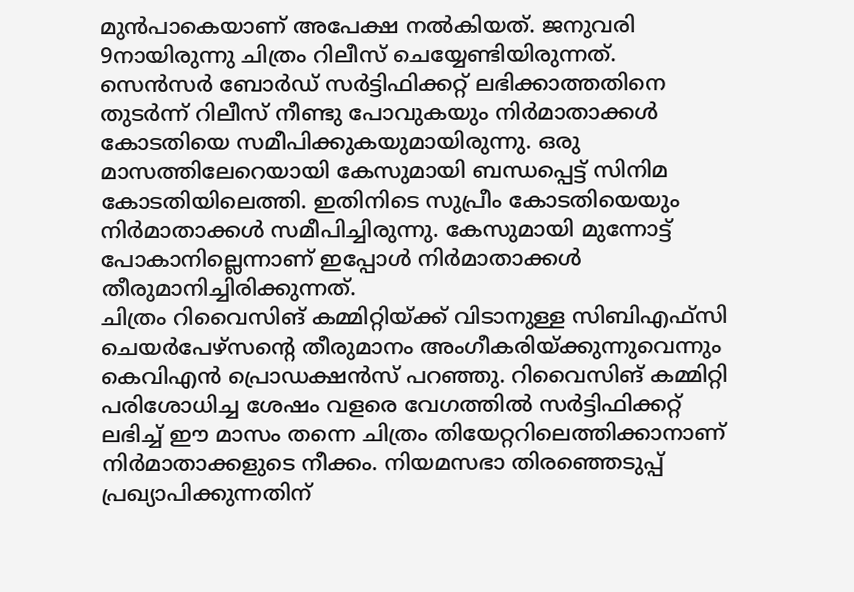മുൻപാകെയാണ് അപേക്ഷ നൽകിയത്. ജനുവരി 9നായിരുന്നു ചിത്രം റിലീസ് ചെയ്യേണ്ടിയിരുന്നത്. സെൻസർ ബോർഡ് സർട്ടിഫിക്കറ്റ് ലഭിക്കാത്തതിനെ തുടർന്ന് റിലീസ് നീണ്ടു പോവുകയും നിർമാതാക്കൾ കോടതിയെ സമീപിക്കുകയുമായിരുന്നു. ഒരു മാസത്തിലേറെയായി കേസുമായി ബന്ധപ്പെട്ട് സിനിമ കോടതിയിലെത്തി. ഇതിനിടെ സുപ്രീം കോടതിയെയും നിർമാതാക്കൾ സമീപിച്ചിരുന്നു. കേസുമായി മുന്നോട്ട് പോകാനില്ലെന്നാണ് ഇപ്പോൾ നിർമാതാക്കൾ തീരുമാനിച്ചിരിക്കുന്നത്.
ചിത്രം റിവൈസിങ് കമ്മിറ്റിയ്ക്ക് വിടാനുള്ള സിബിഎഫ്സി ചെയർപേഴ്സന്റെ തീരുമാനം അംഗീകരിയ്ക്കുന്നുവെന്നും കെവിഎൻ പ്രൊഡക്ഷൻസ് പറഞ്ഞു. റിവൈസിങ് കമ്മിറ്റി പരിശോധിച്ച ശേഷം വളരെ വേഗത്തിൽ സർട്ടിഫിക്കറ്റ് ലഭിച്ച് ഈ മാസം തന്നെ ചിത്രം തിയേറ്ററിലെത്തിക്കാനാണ് നിർമാതാക്കളുടെ നീക്കം. നിയമസഭാ തിരഞ്ഞെടുപ്പ് പ്രഖ്യാപിക്കുന്നതിന്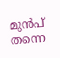മുൻപ് തന്നെ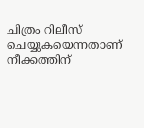ചിത്രം റിലീസ് ചെയ്യുകയെന്നതാണ് നീക്കത്തിന്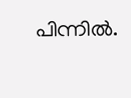പിന്നിൽ.